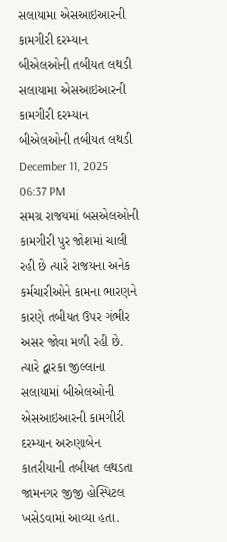સલાયામા એસઆઇઆરની કામગીરી દરમ્યાન બીએલઓની તબીયત લથડી
સલાયામા એસઆઇઆરની કામગીરી દરમ્યાન બીએલઓની તબીયત લથડી
December 11, 2025 06:37 PM
સમગ્ર રાજયમાં બસએલઓની કામગીરી પુર જોશમાં ચાલી રહી છે ત્યારે રાજયના અનેક કર્મચારીઓને કામના ભારણને કારણે તબીયત ઉપર ગંભીર અસર જોવા મળી રહી છે. ત્યારે દ્વારકા જીલ્લાના સલાયામાં બીએલઓની એસઆઇઆરની કામગીરી દરમ્યાન અરુણાબેન કાતરીયાની તબીયત લથડતા જામનગર જીજી હોસ્પિટલ ખસેડવામાં આવ્યા હતા.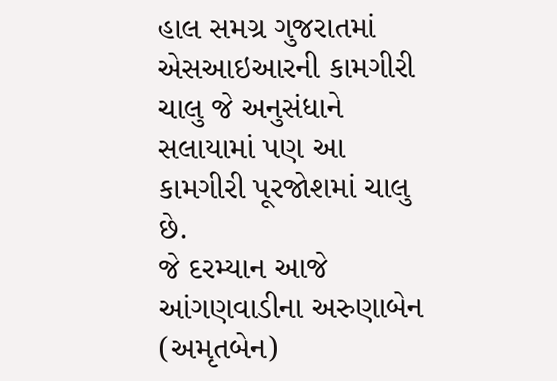હાલ સમગ્ર ગુજરાતમાં એસઆઇઆરની કામગીરી ચાલુ જે અનુસંધાને સલાયામાં પણ આ કામગીરી પૂરજોશમાં ચાલુ છે.
જે દરમ્યાન આજે આંગણવાડીના અરુણાબેન (અમૃતબેન)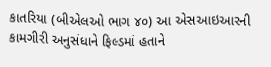કાતરિયા (બીએલઓ ભાગ ૪૦) આ એસઆઇઆરની કામગીરી અનુસંધાને ફિલ્ડમાં હતાને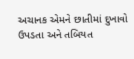અચાનક એમને છાતીમાં દુખાવો ઉપડતા અને તબિયત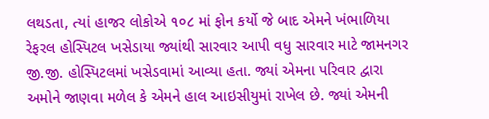લથડતા, ત્યાં હાજર લોકોએ ૧૦૮ માં ફોન કર્યો જે બાદ એમને ખંભાળિયા રેફરલ હોસ્પિટલ ખસેડાયા જ્યાંથી સારવાર આપી વધુ સારવાર માટે જામનગર જી.જી. હોસ્પિટલમાં ખસેડવામાં આવ્યા હતા. જ્યાં એમના પરિવાર દ્વારા અમોને જાણવા મળેલ કે એમને હાલ આઇસીયુમાં રાખેલ છે. જ્યાં એમની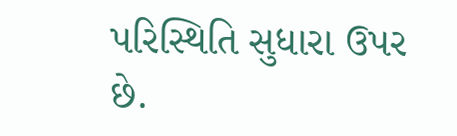પરિસ્થિતિ સુધારા ઉપર છે.